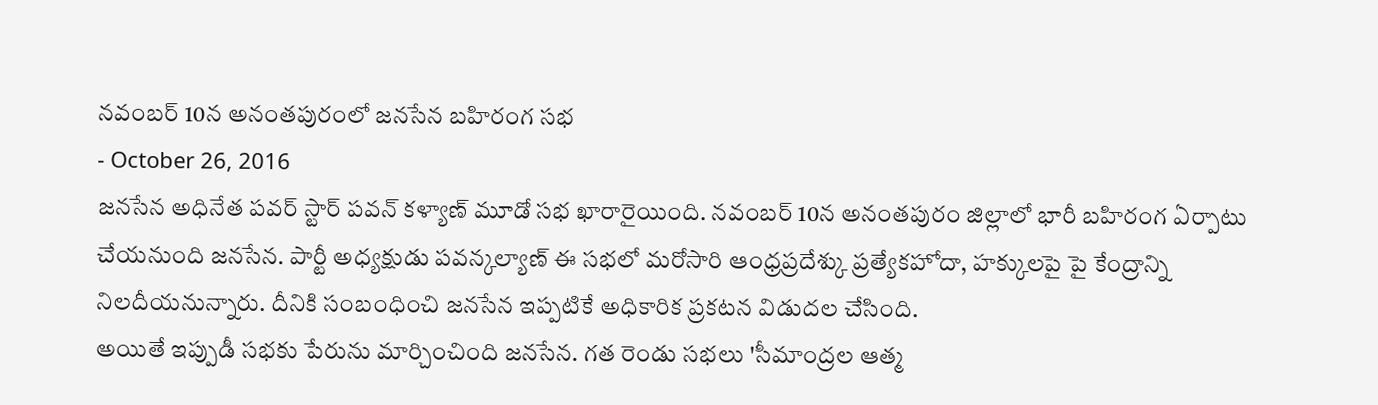నవంబర్ 10న అనంతపురంలో జనసేన బహిరంగ సభ
- October 26, 2016
జనసేన అధినేత పవర్ స్టార్ పవన్ కళ్యాణ్ మూడో సభ ఖారారైయింది. నవంబర్ 10న అనంతపురం జిల్లాలో భారీ బహిరంగ ఏర్పాటు చేయనుంది జనసేన. పార్టీ అధ్యక్షుడు పవన్కల్యాణ్ ఈ సభలో మరోసారి ఆంధ్రప్రదేశ్కు ప్రత్యేకహోదా, హక్కులపై పై కేంద్రాన్ని నిలదీయనున్నారు. దీనికి సంబంధించి జనసేన ఇప్పటికే అధికారిక ప్రకటన విడుదల చేసింది.
అయితే ఇప్పుడీ సభకు పేరును మార్చించింది జనసేన. గత రెండు సభలు 'సీమాంద్రల ఆత్మ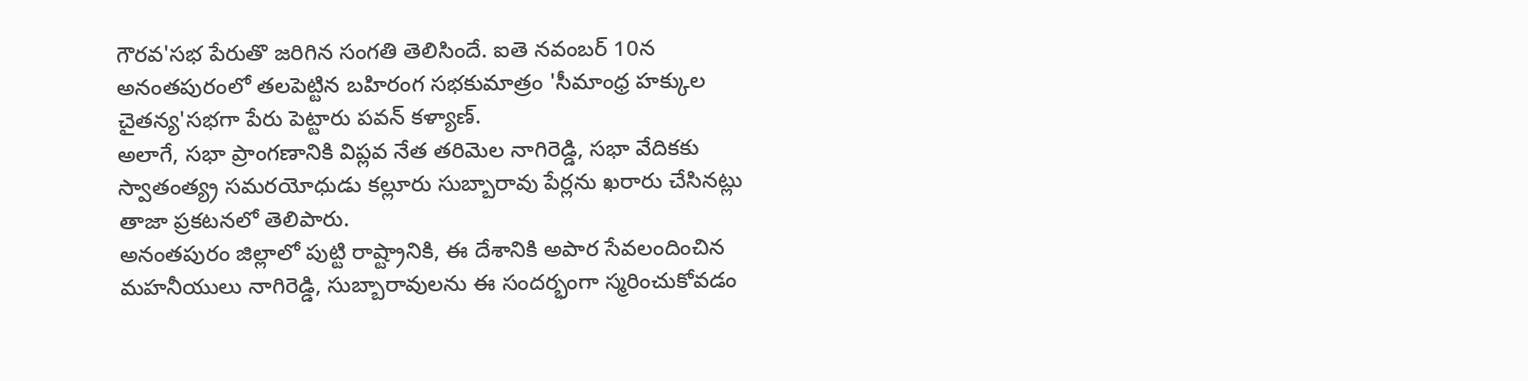గౌరవ'సభ పేరుతొ జరిగిన సంగతి తెలిసిందే. ఐతె నవంబర్ 10న అనంతపురంలో తలపెట్టిన బహిరంగ సభకుమాత్రం 'సీమాంధ్ర హక్కుల చైతన్య'సభగా పేరు పెట్టారు పవన్ కళ్యాణ్.
అలాగే, సభా ప్రాంగణానికి విప్లవ నేత తరిమెల నాగిరెడ్డి, సభా వేదికకు స్వాతంత్య్ర సమరయోధుడు కల్లూరు సుబ్బారావు పేర్లను ఖరారు చేసినట్లు తాజా ప్రకటనలో తెలిపారు.
అనంతపురం జిల్లాలో పుట్టి రాష్ట్రానికి, ఈ దేశానికి అపార సేవలందించిన మహనీయులు నాగిరెడ్డి, సుబ్బారావులను ఈ సందర్భంగా స్మరించుకోవడం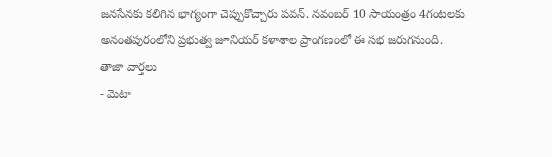జనసేనకు కలిగిన భాగ్యంగా చెప్పుకొచ్చారు పవన్. నవంబర్ 10 సాయంత్రం 4గంటలకు అనంతపురంలోని ప్రభుత్వ జూనియర్ కళాశాల ప్రాంగణంలో ఈ సభ జరుగనుంది.
తాజా వార్తలు
- మెటా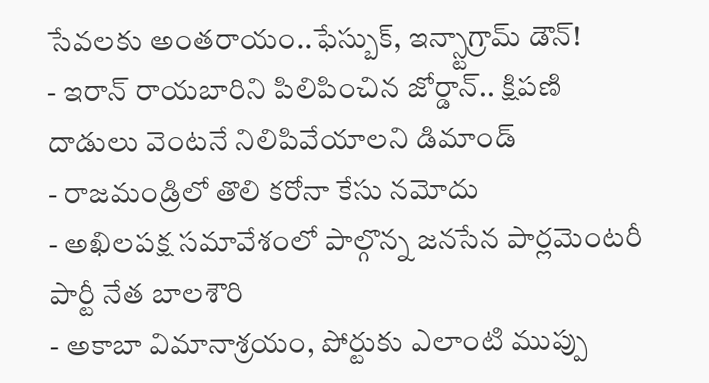సేవలకు అంతరాయం..ఫేస్బుక్, ఇన్స్టాగ్రామ్ డౌన్!
- ఇరాన్ రాయబారిని పిలిపించిన జోర్డాన్.. క్షిపణి దాడులు వెంటనే నిలిపివేయాలని డిమాండ్
- రాజమండ్రిలో తొలి కరోనా కేసు నమోదు
- అఖిలపక్ష సమావేశంలో పాల్గొన్న జనసేన పార్లమెంటరీ పార్టీ నేత బాలశౌరి
- అకాబా విమానాశ్రయం, పోర్టుకు ఎలాంటి ముప్పు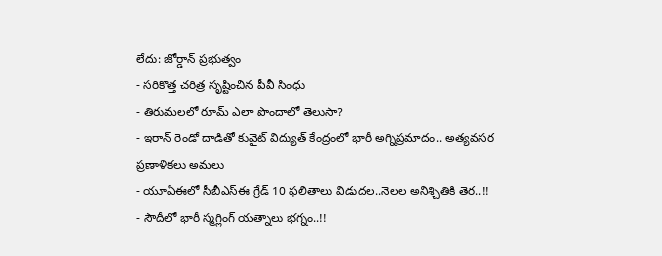లేదు: జోర్డాన్ ప్రభుత్వం
- సరికొత్త చరిత్ర సృష్టించిన పీవీ సింధు
- తిరుమలలో రూమ్ ఎలా పొందాలో తెలుసా?
- ఇరాన్ రెండో దాడితో కువైట్ విద్యుత్ కేంద్రంలో భారీ అగ్నిప్రమాదం.. అత్యవసర ప్రణాళికలు అమలు
- యూఏఈలో సీబీఎస్ఈ గ్రేడ్ 10 ఫలితాలు విడుదల..నెలల అనిశ్చితికి తెర..!!
- సౌదీలో భారీ స్మగ్లింగ్ యత్నాలు భగ్నం..!!